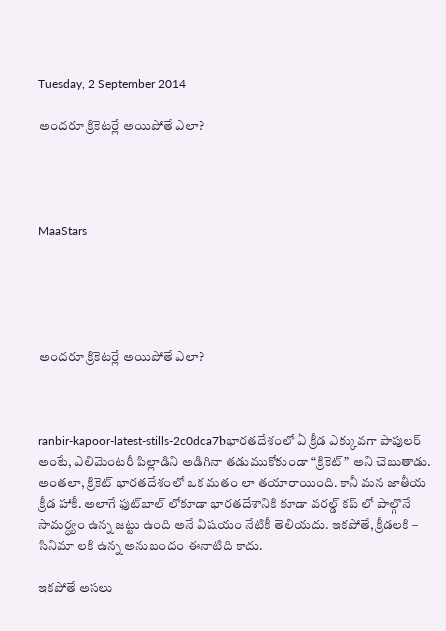Tuesday, 2 September 2014

అందరూ క్రికెటర్లే అయిపోతే ఎలా?




MaaStars





అందరూ క్రికెటర్లే అయిపోతే ఎలా?



ranbir-kapoor-latest-stills-2c0dca7bభారతదేశంలో ఏ క్రీడ ఎక్కువగా పాపులర్ అంటే, ఎలిమెంటరీ పిల్లాడిని అడిగినా తడుముకోకుండా “క్రికెట్” అని చెబుతాడు. అంతలా, క్రికెట్ భారతదేశంలో ఒక మతం లా తయారాయింది. కానీ మన జాతీయ క్రీడ హాకీ. అలాగే ఫుట్‌బాల్ లోకూడా భారతదేశానికి కూడా వరల్డ్ కప్ లో పాల్గొనే సామర్ధ్యం ఉన్న జట్టు ఉంది అనే విషయం నేటికీ తెలియదు. ఇకపోతే, క్రీడలకి – సినిమా లకి ఉన్న అనుబందం ఈనాటిది కాదు.

ఇకపోతే అసలు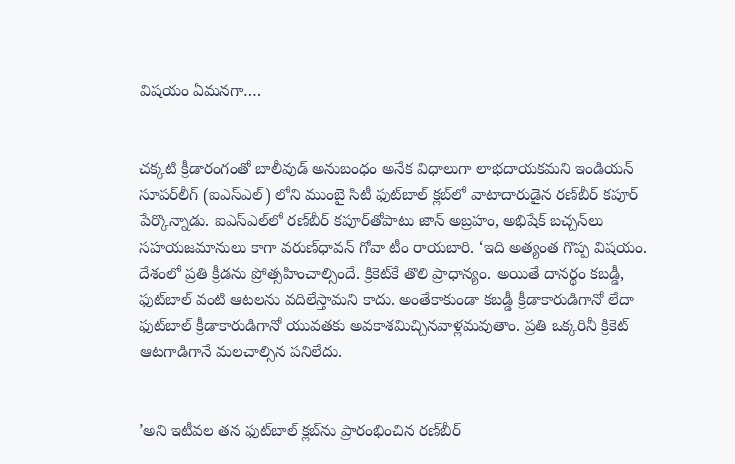విషయం ఏమనగా….


చక్కటి క్రీడారంగంతో బాలీవుడ్ అనుబంధం అనేక విధాలుగా లాభదాయకమని ఇండియన్ సూపర్‌లీగ్ (ఐఎస్‌ఎల్) లోని ముంబై సిటీ ఫుట్‌బాల్ క్లబ్‌లో వాటాదారుడైన రణ్‌బీర్ కపూర్ పేర్కొన్నాడు. ఐఎస్‌ఎల్‌లో రణ్‌బీర్ కపూర్‌తోపాటు జాన్ అబ్రహం, అభిషేక్ బచ్చన్‌లు సహయజమానులు కాగా వరుణ్‌ధావన్ గోవా టీం రాయబారి. ‘ఇది అత్యంత గొప్ప విషయం. దేశంలో ప్రతి క్రీడను ప్రోత్సహించాల్సిందే. క్రికెట్‌కే తొలి ప్రాధాన్యం. అయితే దానర్థం కబడ్డీ, ఫుట్‌బాల్ వంటి ఆటలను వదిలేస్తామని కాదు. అంతేకాకుండా కబడ్డీ క్రీడాకారుడిగానో లేదా ఫుట్‌బాల్ క్రీడాకారుడిగానో యువతకు అవకాశమిచ్చినవాళ్లమవుతాం. ప్రతి ఒక్కరినీ క్రికెట్ ఆటగాడిగానే మలచాల్సిన పనిలేదు.


’అని ఇటీవల తన ఫుట్‌బాల్ క్లబ్‌ను ప్రారంభించిన రణ్‌బీర్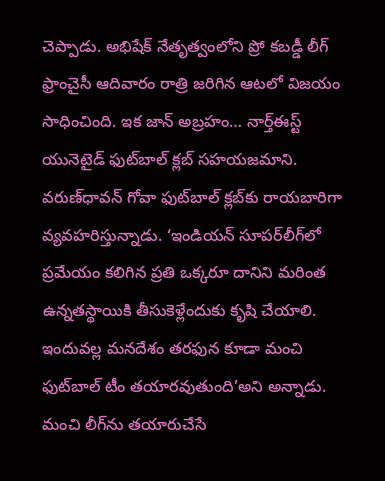చెప్పాడు. అభిషేక్ నేతృత్వంలోని ప్రో కబడ్డీ లీగ్ ఫ్రాంచైసీ ఆదివారం రాత్రి జరిగిన ఆటలో విజయం సాధించింది. ఇక జాన్ అబ్రహం… నార్త్‌ఈస్ట్ యునెటైడ్ ఫుట్‌బాల్ క్లబ్ సహయజమాని. వరుణ్‌ధావన్ గోవా ఫుట్‌బాల్ క్లబ్‌కు రాయబారిగా వ్యవహరిస్తున్నాడు. ‘ఇండియన్ సూపర్‌లీగ్‌లో ప్రమేయం కలిగిన ప్రతి ఒక్కరూ దానిని మరింత ఉన్నతస్థాయికి తీసుకెళ్లేందుకు కృషి చేయాలి. ఇందువల్ల మనదేశం తరఫున కూడా మంచి ఫుట్‌బాల్ టీం తయారవుతుంది’అని అన్నాడు. మంచి లీగ్‌ను తయారుచేసే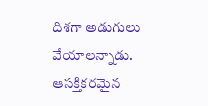దిశగా అడుగులు వేయాలన్నాడు. ఆసక్తికరమైన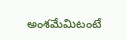అంశమేమిటంటే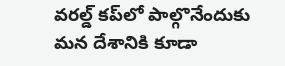వరల్డ్ కప్‌లో పాల్గొనేందుకు మన దేశానికి కూడా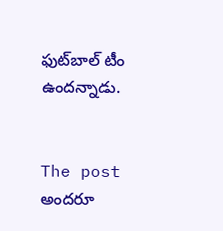ఫుట్‌బాల్ టీం ఉందన్నాడు.


The post అందరూ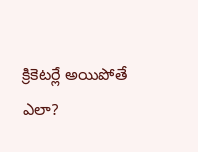క్రికెటర్లే అయిపోతే ఎలా?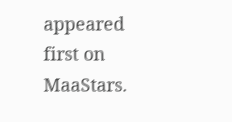appeared first on MaaStars.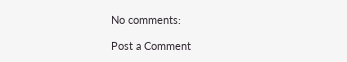No comments:

Post a Comment